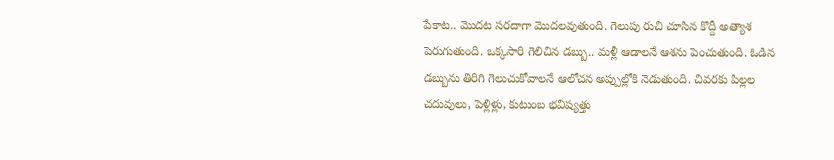పేకాట.. మొదట సరదాగా మొదలవుతుంది. గెలుపు రుచి చూసిన కొద్దీ అత్యాశ పెరుగుతుంది. ఒక్కసారి గెలిచిన డబ్బు.. మళ్లీ ఆడాలనే ఆశను పెంచుతుంది. ఓడిన డబ్బును తిరిగి గెలుచుకోవాలనే ఆలోచన అప్పుల్లోకి నెడుతుంది. చివరకు పిల్లల చదువులు, పెళ్లిళ్లు, కుటుంబ భవిష్యత్తు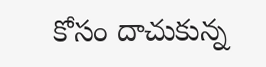కోసం దాచుకున్న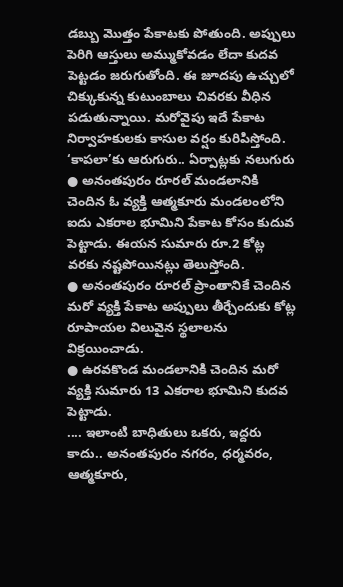డబ్బు మొత్తం పేకాటకు పోతుంది. అప్పులు పెరిగి ఆస్తులు అమ్ముకోవడం లేదా కుదవ పెట్టడం జరుగుతోంది. ఈ జూదపు ఉచ్చులో చిక్కుకున్న కుటుంబాలు చివరకు వీధిన పడుతున్నాయి. మరోవైపు ఇదే పేకాట నిర్వాహకులకు కాసుల వర్షం కురిపిస్తోంది.
‘కాపలా’కు ఆరుగురు.. ఏర్పాట్లకు నలుగురు
● అనంతపురం రూరల్ మండలానికి చెందిన ఓ వ్యక్తి ఆత్మకూరు మండలంలోని ఐదు ఎకరాల భూమిని పేకాట కోసం కుదువ పెట్టాడు. ఈయన సుమారు రూ.2 కోట్ల వరకు నష్టపోయినట్లు తెలుస్తోంది.
● అనంతపురం రూరల్ ప్రాంతానికే చెందిన మరో వ్యక్తి పేకాట అప్పులు తీర్చేందుకు కోట్ల రూపాయల విలువైన స్థలాలను విక్రయించాడు.
● ఉరవకొండ మండలానికి చెందిన మరో వ్యక్తి సుమారు 13 ఎకరాల భూమిని కుదవ పెట్టాడు.
.... ఇలాంటి బాధితులు ఒకరు, ఇద్దరు కాదు.. అనంతపురం నగరం, ధర్మవరం, ఆత్మకూరు,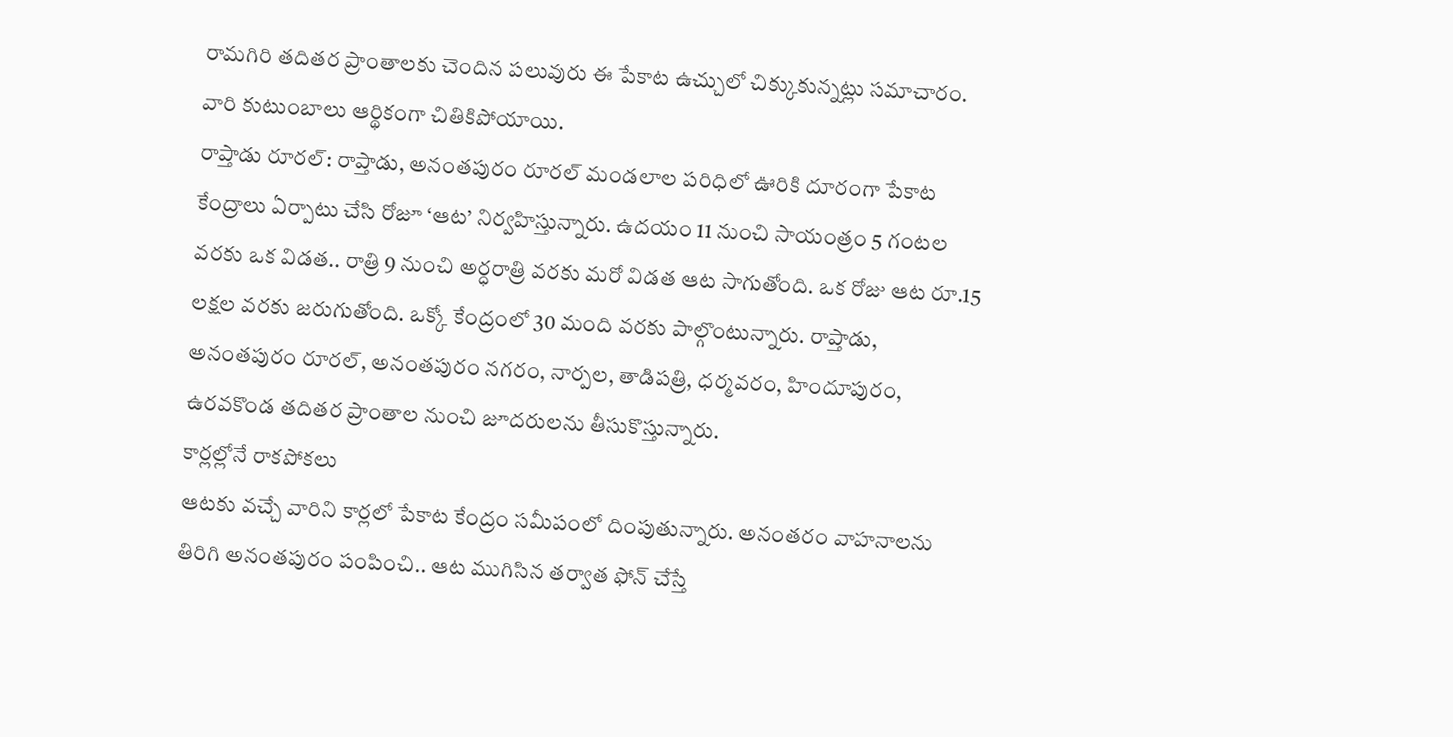రామగిరి తదితర ప్రాంతాలకు చెందిన పలువురు ఈ పేకాట ఉచ్చులో చిక్కుకున్నట్లు సమాచారం. వారి కుటుంబాలు ఆర్థికంగా చితికిపోయాయి.
రాప్తాడు రూరల్: రాప్తాడు, అనంతపురం రూరల్ మండలాల పరిధిలో ఊరికి దూరంగా పేకాట కేంద్రాలు ఏర్పాటు చేసి రోజూ ‘ఆట’ నిర్వహిస్తున్నారు. ఉదయం 11 నుంచి సాయంత్రం 5 గంటల వరకు ఒక విడత.. రాత్రి 9 నుంచి అర్ధరాత్రి వరకు మరో విడత ఆట సాగుతోంది. ఒక రోజు ఆట రూ.15 లక్షల వరకు జరుగుతోంది. ఒక్కో కేంద్రంలో 30 మంది వరకు పాల్గొంటున్నారు. రాప్తాడు, అనంతపురం రూరల్, అనంతపురం నగరం, నార్పల, తాడిపత్రి, ధర్మవరం, హిందూపురం, ఉరవకొండ తదితర ప్రాంతాల నుంచి జూదరులను తీసుకొస్తున్నారు.
కార్లల్లోనే రాకపోకలు
ఆటకు వచ్చే వారిని కార్లలో పేకాట కేంద్రం సమీపంలో దింపుతున్నారు. అనంతరం వాహనాలను తిరిగి అనంతపురం పంపించి.. ఆట ముగిసిన తర్వాత ఫోన్ చేస్తే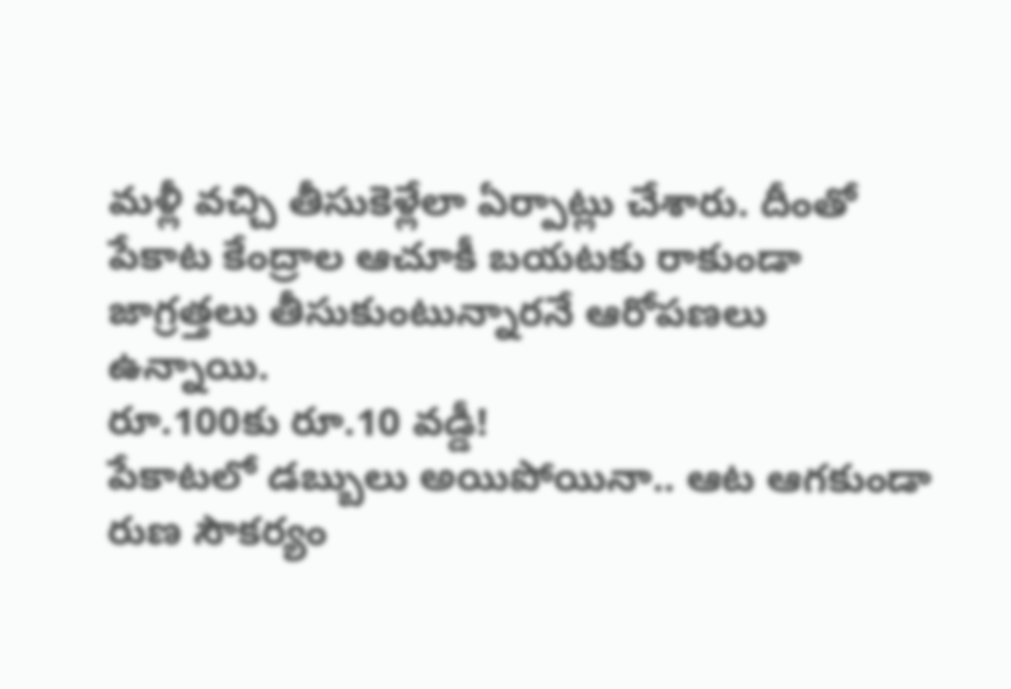మళ్లీ వచ్చి తీసుకెళ్లేలా ఏర్పాట్లు చేశారు. దీంతో పేకాట కేంద్రాల ఆచూకీ బయటకు రాకుండా జాగ్రత్తలు తీసుకుంటున్నారనే ఆరోపణలు ఉన్నాయి.
రూ.100కు రూ.10 వడ్డీ!
పేకాటలో డబ్బులు అయిపోయినా.. ఆట ఆగకుండా రుణ సౌకర్యం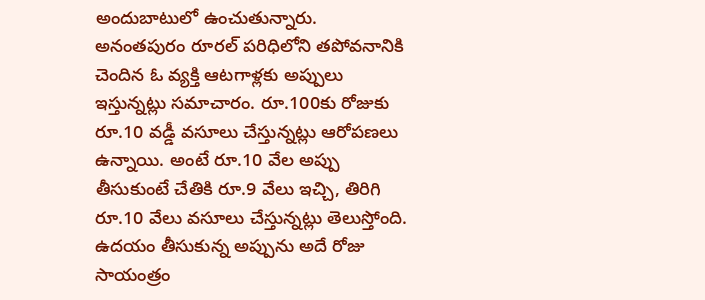అందుబాటులో ఉంచుతున్నారు. అనంతపురం రూరల్ పరిధిలోని తపోవనానికి చెందిన ఓ వ్యక్తి ఆటగాళ్లకు అప్పులు ఇస్తున్నట్లు సమాచారం. రూ.100కు రోజుకు రూ.10 వడ్డీ వసూలు చేస్తున్నట్లు ఆరోపణలు ఉన్నాయి. అంటే రూ.10 వేల అప్పు తీసుకుంటే చేతికి రూ.9 వేలు ఇచ్చి, తిరిగి రూ.10 వేలు వసూలు చేస్తున్నట్లు తెలుస్తోంది. ఉదయం తీసుకున్న అప్పును అదే రోజు సాయంత్రం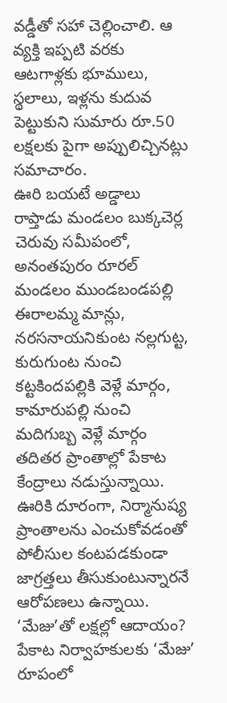వడ్డీతో సహా చెల్లించాలి. ఆ వ్యక్తి ఇప్పటి వరకు ఆటగాళ్లకు భూములు, స్థలాలు, ఇళ్లను కుదువ పెట్టుకుని సుమారు రూ.50 లక్షలకు పైగా అప్పులిచ్చినట్లు సమాచారం.
ఊరి బయటే అడ్డాలు
రాప్తాడు మండలం బుక్కచెర్ల చెరువు సమీపంలో, అనంతపురం రూరల్ మండలం ముండబండపల్లి ఈరాలమ్మ మాన్లు, నరసనాయనికుంట నల్లగుట్ట, కురుగుంట నుంచి కట్టకిందపల్లికి వెళ్లే మార్గం, కామారుపల్లి నుంచి మదిగుబ్బ వెళ్లే మార్గం తదితర ప్రాంతాల్లో పేకాట కేంద్రాలు నడుస్తున్నాయి. ఊరికి దూరంగా, నిర్మానుష్య ప్రాంతాలను ఎంచుకోవడంతో పోలీసుల కంటపడకుండా జాగ్రత్తలు తీసుకుంటున్నారనే ఆరోపణలు ఉన్నాయి.
‘మేజు’తో లక్షల్లో ఆదాయం?
పేకాట నిర్వాహకులకు ‘మేజు’ రూపంలో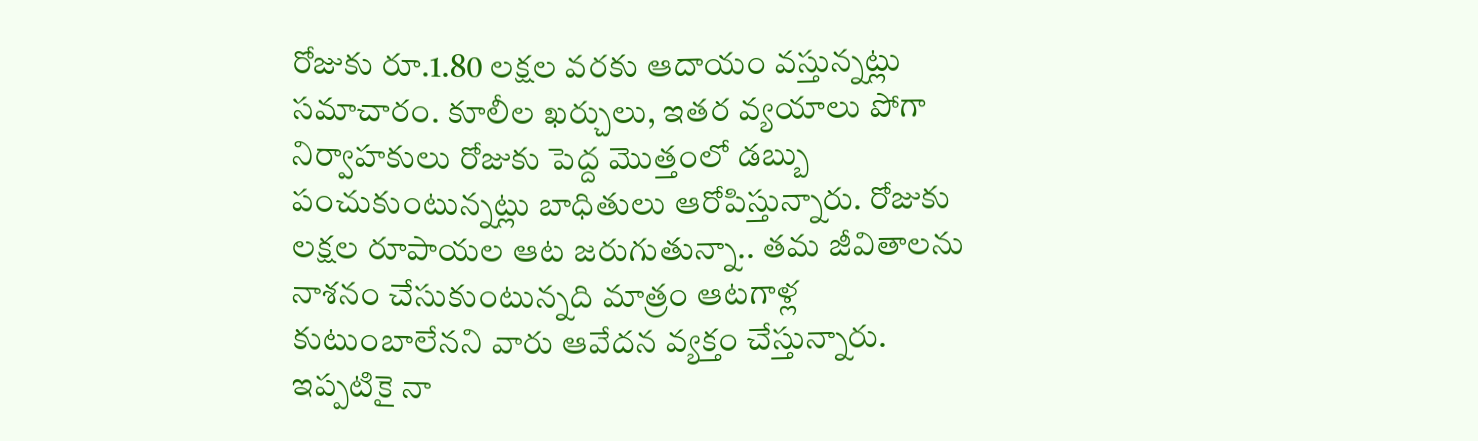రోజుకు రూ.1.80 లక్షల వరకు ఆదాయం వస్తున్నట్లు సమాచారం. కూలీల ఖర్చులు, ఇతర వ్యయాలు పోగా నిర్వాహకులు రోజుకు పెద్ద మొత్తంలో డబ్బు పంచుకుంటున్నట్లు బాధితులు ఆరోపిస్తున్నారు. రోజుకు లక్షల రూపాయల ఆట జరుగుతున్నా.. తమ జీవితాలను నాశనం చేసుకుంటున్నది మాత్రం ఆటగాళ్ల కుటుంబాలేనని వారు ఆవేదన వ్యక్తం చేస్తున్నారు. ఇప్పటికై నా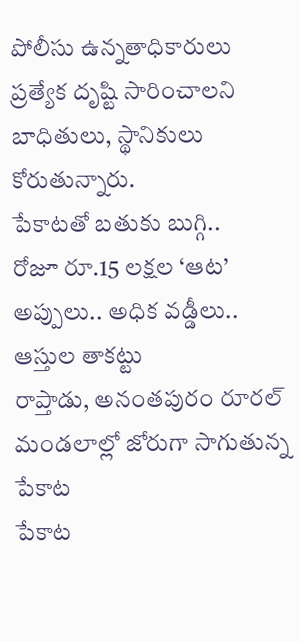పోలీసు ఉన్నతాధికారులు ప్రత్యేక దృష్టి సారించాలని బాధితులు, స్థానికులు కోరుతున్నారు.
పేకాటతో బతుకు బుగ్గి..
రోజూ రూ.15 లక్షల ‘ఆట’
అప్పులు.. అధిక వడ్డీలు.. ఆస్తుల తాకట్టు
రాప్తాడు, అనంతపురం రూరల్ మండలాల్లో జోరుగా సాగుతున్న పేకాట
పేకాట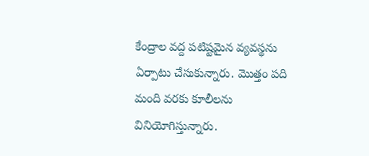కేంద్రాల వద్ద పటిష్టమైన వ్యవస్థను ఏర్పాటు చేసుకున్నారు. మొత్తం పది మంది వరకు కూలీలను వినియోగిస్తున్నారు.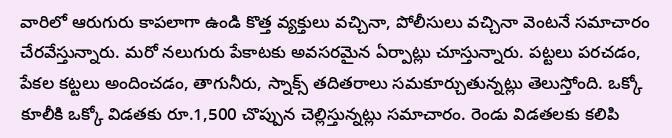వారిలో ఆరుగురు కాపలాగా ఉండి కొత్త వ్యక్తులు వచ్చినా, పోలీసులు వచ్చినా వెంటనే సమాచారం చేరవేస్తున్నారు. మరో నలుగురు పేకాటకు అవసరమైన ఏర్పాట్లు చూస్తున్నారు. పట్టలు పరచడం, పేకల కట్టలు అందించడం, తాగునీరు, స్నాక్స్ తదితరాలు సమకూర్చుతున్నట్లు తెలుస్తోంది. ఒక్కో కూలీకి ఒక్కో విడతకు రూ.1,500 చొప్పున చెల్లిస్తున్నట్లు సమాచారం. రెండు విడతలకు కలిపి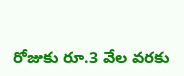రోజుకు రూ.3 వేల వరకు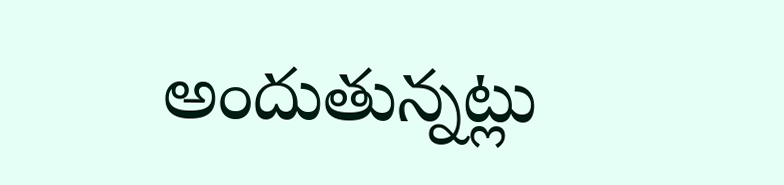అందుతున్నట్లు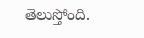తెలుస్తోంది.